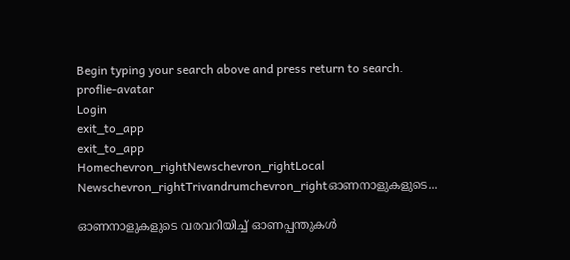Begin typing your search above and press return to search.
proflie-avatar
Login
exit_to_app
exit_to_app
Homechevron_rightNewschevron_rightLocal Newschevron_rightTrivandrumchevron_rightഓണനാളുകളുടെ...

ഓണനാളുകളുടെ വരവറിയിച്ച് ഓണപ്പന്തുകള്‍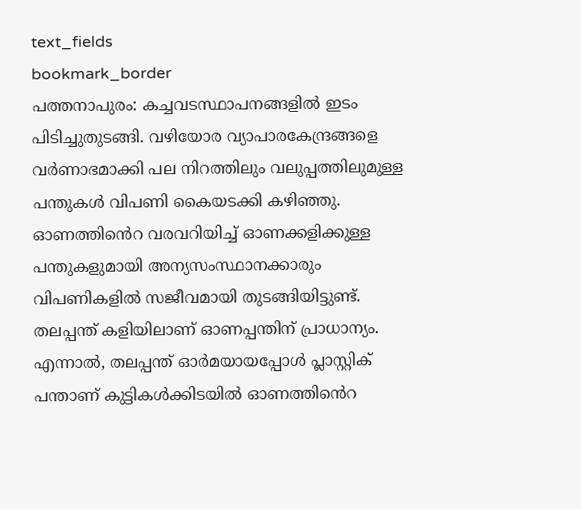text_fields
bookmark_border
പത്തനാപുരം: കച്ചവടസ്ഥാപനങ്ങളിൽ ഇടം പിടിച്ചുതുടങ്ങി. വഴിയോര വ്യാപാരകേന്ദ്രങ്ങളെ വര്‍ണാഭമാക്കി പല നിറത്തിലും വലുപ്പത്തിലുമുള്ള പന്തുകള്‍ വിപണി കൈയടക്കി കഴിഞ്ഞു. ഓണത്തിൻെറ വരവറിയിച്ച് ഓണക്കളിക്കുള്ള പന്തുകളുമായി അന്യസംസ്ഥാനക്കാരും വിപണികളിൽ സജീവമായി തുടങ്ങിയിട്ടുണ്ട്. തലപ്പന്ത് കളിയിലാണ് ഓണപ്പന്തിന് പ്രാധാന്യം. എന്നാല്‍, തലപ്പന്ത് ഓർമയായപ്പോൾ പ്ലാസ്റ്റിക് പന്താണ് കുട്ടികൾക്കിടയിൽ ഓണത്തിൻെറ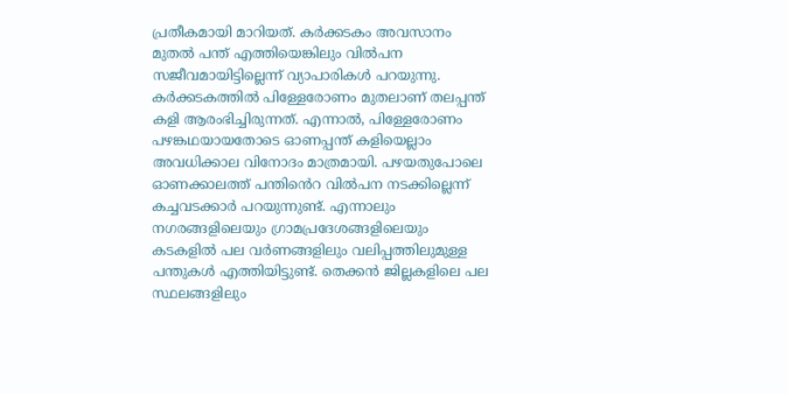പ്രതീകമായി മാറിയത്. കര്‍ക്കടകം അവസാനം മുതല്‍ പന്ത് എത്തിയെങ്കിലും വിൽപന സജീവമായിട്ടില്ലെന്ന് വ്യാപാരികള്‍ പറയുന്നു. കർക്കടകത്തിൽ പിള്ളേരോണം മുതലാണ് തലപ്പന്ത് കളി ആരംഭിച്ചിരുന്നത്. എന്നാല്‍, പിള്ളേരോണം പഴങ്കഥയായതോടെ ഓണപ്പന്ത് കളിയെല്ലാം അവധിക്കാല വിനോദം മാത്രമായി. പഴയതുപോലെ ഓണക്കാലത്ത് പന്തിൻെറ വിൽപന നടക്കില്ലെന്ന് കച്ചവടക്കാർ പറയുന്നുണ്ട്. എന്നാലും നഗരങ്ങളിലെയും ഗ്രാമപ്രദേശങ്ങളിലെയും കടകളിൽ പല വർണങ്ങളിലും വലിപ്പത്തിലുമുള്ള പന്തുകള്‍ എത്തിയിട്ടുണ്ട്. തെക്കന്‍ ജില്ലകളിലെ പല സ്ഥലങ്ങളിലും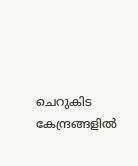ചെറുകിട കേന്ദ്രങ്ങളില്‍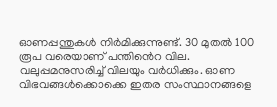ഓണപ്പന്തുകള്‍ നിർമിക്കുന്നുണ്ട്. 30 മുതല്‍ 100 രൂപ വരെയാണ് പന്തിൻെറ വില. വലുപ്പമനുസരിച്ച് വിലയും വർധിക്കും. ഓണ വിഭവങ്ങൾക്കൊക്കെ ഇതര സംസ്ഥാനങ്ങളെ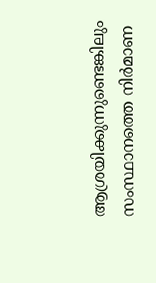ആശ്രയിക്കുന്നുണ്ടെങ്കിലും സംസ്ഥാനത്തെ നിർമാണ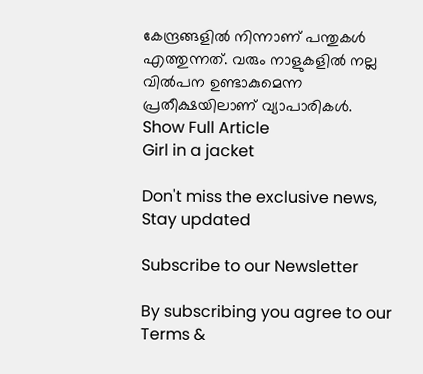കേന്ദ്രങ്ങളിൽ നിന്നാണ് പന്തുകൾ എത്തുന്നത്. വരും നാളുകളില്‍ നല്ല വില്‍പന ഉണ്ടാകുമെന്ന പ്രതീക്ഷയിലാണ് വ്യാപാരികള്‍.
Show Full Article
Girl in a jacket

Don't miss the exclusive news, Stay updated

Subscribe to our Newsletter

By subscribing you agree to our Terms &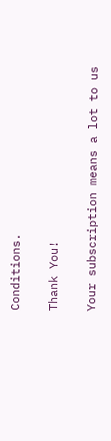Conditions.

Thank You!

Your subscription means a lot to us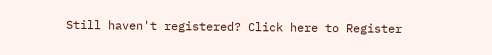Still haven't registered? Click here to Register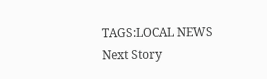TAGS:LOCAL NEWS
Next Story